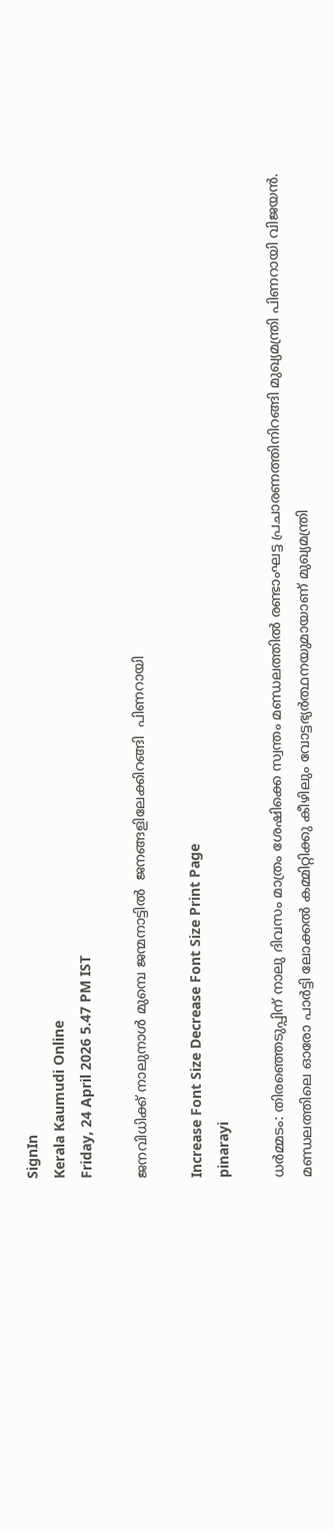SignIn
Kerala Kaumudi Online
Friday, 24 April 2026 5.47 PM IST

ജനവിധിക്ക് നാലുനാൾ മുമ്പെ ജന്മനാട്ടിൽ  ജനങ്ങളിലേക്കിറങ്ങി  പിണറായി

Increase Font Size Decrease Font Size Print Page
pinarayi

ധർമ്മടം: തിരഞ്ഞെടുപ്പിന് നാലു ദിവസം മാത്രം ശേഷിക്കെ സ്വന്തം മണ്ഡലത്തിൽ രണ്ടാംഘട്ട പ്രചാരണത്തിനിറങ്ങി മുഖ്യമന്ത്രി പിണറായി വിജയൻ. മണ്ഡലത്തിലെ ഓരോ പാർട്ടി ലോക്കൽ കമ്മിറ്റിക്കു കീഴിലും വോട്ടഭ്യർത്ഥനയുമായാണ് മുഖ്യമന്ത്രി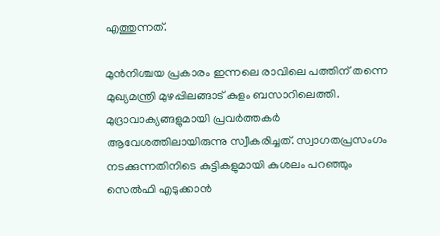എത്തുന്നത്.

മുൻനിശ്ചയ പ്രകാരം ഇന്നലെ രാവിലെ പത്തിന് തന്നെ മുഖ്യമന്ത്രി മുഴപ്പിലങ്ങാട് കുളം ബസാറിലെത്തി. മുദ്രാവാക്യങ്ങളുമായി പ്രവർത്തകർ ആവേശത്തിലായിരുന്നു സ്വീകരിച്ചത്. സ്വാഗതപ്രസംഗം നടക്കുന്നതിനിടെ കുട്ടികളുമായി കുശലം പറഞ്ഞും സെൽഫി എടുക്കാൻ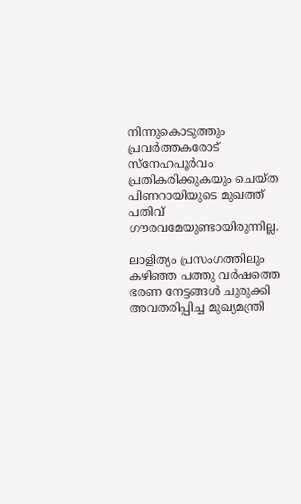നിന്നുകൊടുത്തും പ്രവർത്തകരോട് സ്‌നേഹപൂർവം പ്രതികരിക്കുകയും ചെയ്ത പിണറായിയുടെ മുഖത്ത് പതിവ് ഗൗരവമേയുണ്ടായിരുന്നില്ല.

ലാളിത്യം പ്രസംഗത്തിലും
കഴിഞ്ഞ പത്തു വർഷത്തെ ഭരണ നേട്ടങ്ങൾ ചുരുക്കി അവതരിപ്പിച്ച മുഖ്യമന്ത്രി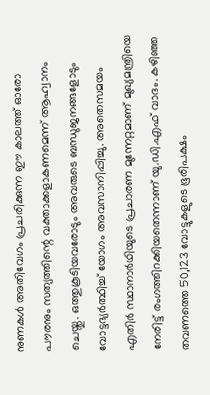നുണകൾ അതിവേഗം പ്രചരിക്കുന്ന ഈ കാലത്ത് ഓരോ പൗരനും സത്യത്തിന്റെ വക്താക്കളാകണമെന്ന് ആഹ്വാനം ചെയ്തു. ഒത്തുകൂടിയവരോടും അവരുടെ ബന്ധുജനങ്ങളോടും വോട്ടഭ്യർത്ഥിച്ച് യോഗം അവസാനിപ്പിച്ചു. അതെസമയം എതിർ സ്ഥാനാർഥിയുടെ പ്രചാരണ മുന്നേറ്റമാണ് മുഖ്യമന്ത്രിയെ നേരിട്ട് രംഗത്തിറക്കിയതെന്നാണ് യു.ഡി.എഫ് വാദം. കഴിഞ്ഞ തവണത്തെ 50,123 വോട്ടുകളുടെ ഭൂരിപക്ഷം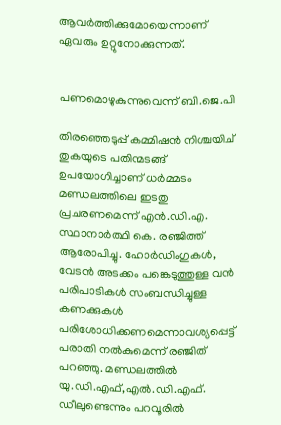ആവർത്തിക്കുമോയെന്നാണ് ഏവരും ഉറ്റുനോക്കുന്നത്.


പണമൊഴുകുന്നുവെന്ന് ബി.ജെ.പി

തിരഞ്ഞെടുപ്പ് കമ്മിഷൻ നിശ്ചയിച് തുകയുടെ പതിന്മടങ്ങ് ഉപയോഗിച്ചാണ് ധർമ്മടം മണ്ഡലത്തിലെ ഇടതു പ്രചരണമെന്ന് എൻ.ഡി.എ. സ്ഥാനാർത്ഥി കെ. രഞ്ജിത്ത് ആരോപിച്ചു. ഹോർഡിംഗുകൾ, വേടൻ അടക്കം പങ്കെടുത്തുള്ള വൻ പരിപാടികൾ സംബന്ധിച്ചുള്ള കണക്കുകൾ പരിശോധിക്കണമെന്നാവശ്യപ്പെട്ട് പരാതി നൽകുമെന്ന് രഞ്ജിത് പറഞ്ഞു. മണ്ഡലത്തിൽ യു.ഡി.എഫ്,എൽ.ഡി.എഫ്. ഡീലുണ്ടെന്നും പറവൂരിൽ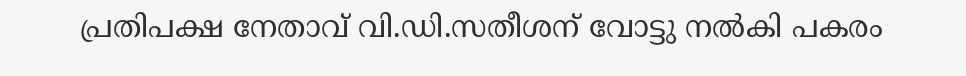പ്രതിപക്ഷ നേതാവ് വി.ഡി.സതീശന് വോട്ടു നൽകി പകരം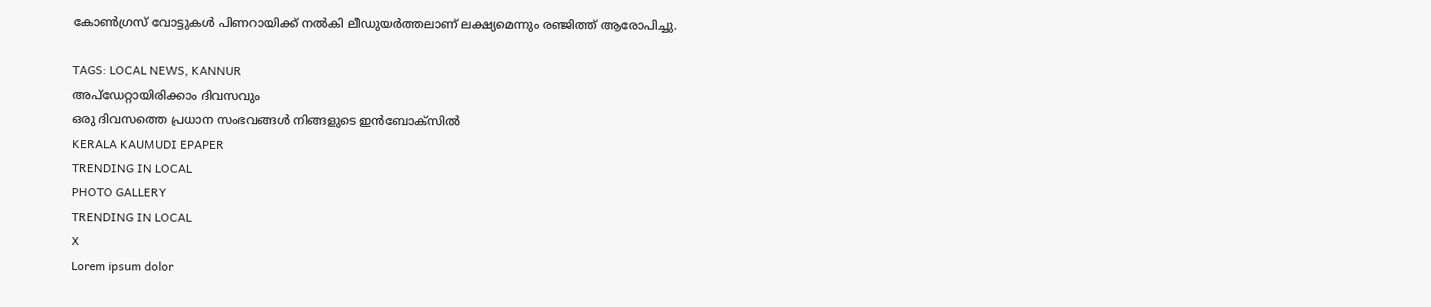കോൺഗ്രസ് വോട്ടുകൾ പിണറായിക്ക് നൽകി ലീഡുയർത്തലാണ് ലക്ഷ്യമെന്നും രഞ്ജിത്ത് ആരോപിച്ചു.

TAGS: LOCAL NEWS, KANNUR
അപ്ഡേറ്റായിരിക്കാം ദിവസവും
ഒരു ദിവസത്തെ പ്രധാന സംഭവങ്ങൾ നിങ്ങളുടെ ഇൻബോക്സിൽ
KERALA KAUMUDI EPAPER
TRENDING IN LOCAL
PHOTO GALLERY
TRENDING IN LOCAL
X
Lorem ipsum dolor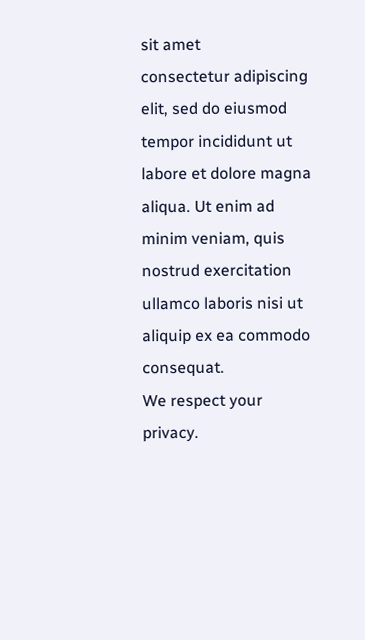sit amet
consectetur adipiscing elit, sed do eiusmod tempor incididunt ut labore et dolore magna aliqua. Ut enim ad minim veniam, quis nostrud exercitation ullamco laboris nisi ut aliquip ex ea commodo consequat.
We respect your privacy.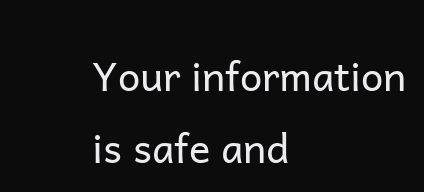Your information is safe and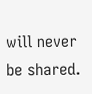will never be shared.